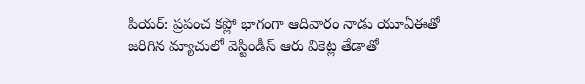పియర్: ప్రపంచ కప్లో భాగంగా ఆదివారం నాడు యూఏఈతో జరిగిన మ్యాచులో వెస్టిండీస్ ఆరు వికెట్ల తేడాతో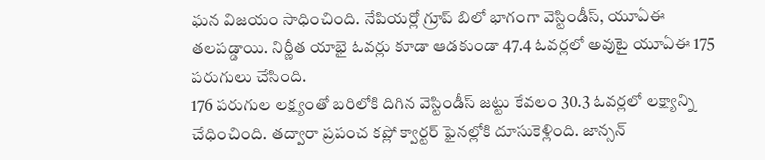ఘన విజయం సాధించింది. నేపియర్లో గ్రూప్ బిలో భాగంగా వెస్టిండీస్, యూఏఈ తలపడ్డాయి. నిర్ణీత యాభై ఓవర్లు కూడా ఆడకుండా 47.4 ఓవర్లలో అవుటై యూఏఈ 175 పరుగులు చేసింది.
176 పరుగుల లక్ష్యంతో బరిలోకి దిగిన వెస్టిండీస్ జట్టు కేవలం 30.3 ఓవర్లలో లక్ష్యాన్ని చేధించింది. తద్వారా ప్రపంచ కప్లో క్వార్టర్ ఫైనల్లోకి దూసుకెళ్లింది. జాన్సన్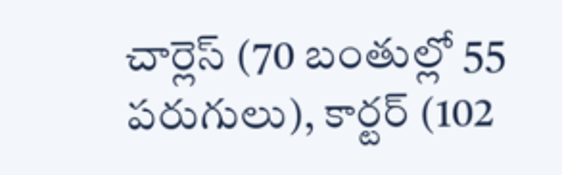చార్లెస్ (70 బంతుల్లో 55 పరుగులు), కార్టర్ (102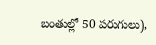బంతుల్లో 50 పరుగులు),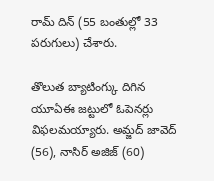రామ్ దిన్ (55 బంతుల్లో 33 పరుగులు) చేశారు.

తొలుత బ్యాటింగ్కు దిగిన యూఏఈ జట్టులో ఓపెనర్లు విఫలమయ్యారు. అమ్జద్ జావెద్ (56), నాసిర్ అజిజ్ (60)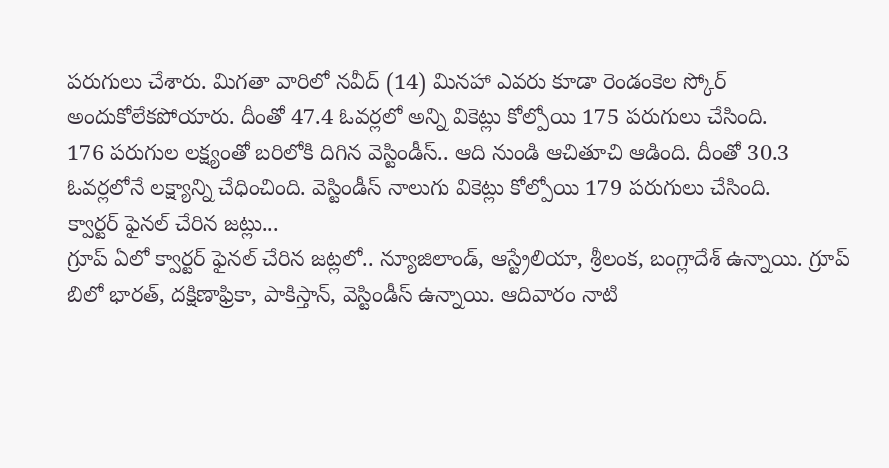పరుగులు చేశారు. మిగతా వారిలో నవీద్ (14) మినహా ఎవరు కూడా రెండంకెల స్కోర్ అందుకోలేకపోయారు. దీంతో 47.4 ఓవర్లలో అన్ని వికెట్లు కోల్పోయి 175 పరుగులు చేసింది.
176 పరుగుల లక్ష్యంతో బరిలోకి దిగిన వెస్టిండీస్.. ఆది నుండి ఆచితూచి ఆడింది. దీంతో 30.3 ఓవర్లలోనే లక్ష్యాన్ని చేధించింది. వెస్టిండీస్ నాలుగు వికెట్లు కోల్పోయి 179 పరుగులు చేసింది.
క్వార్టర్ ఫైనల్ చేరిన జట్లు...
గ్రూప్ ఏలో క్వార్టర్ ఫైనల్ చేరిన జట్లలో.. న్యూజిలాండ్, ఆస్ట్రేలియా, శ్రీలంక, బంగ్లాదేశ్ ఉన్నాయి. గ్రూప్ బిలో భారత్, దక్షిణాఫ్రికా, పాకిస్తాన్, వెస్టిండీస్ ఉన్నాయి. ఆదివారం నాటి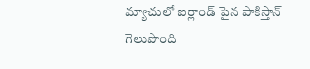మ్యాచులో ఐర్లాండ్ పైన పాకిస్తాన్ గెలుపొంది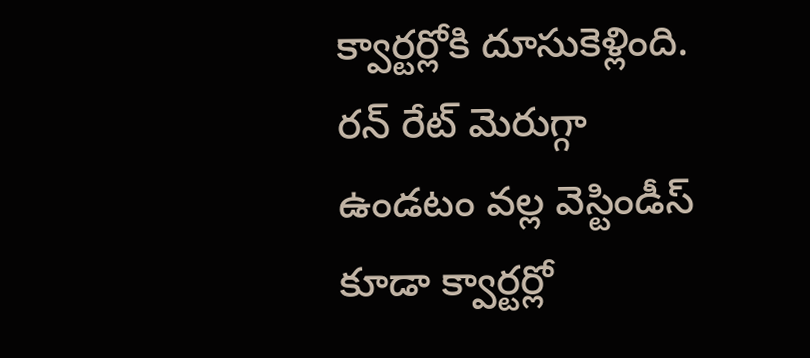క్వార్టర్లోకి దూసుకెళ్లింది. రన్ రేట్ మెరుగ్గా ఉండటం వల్ల వెస్టిండీస్ కూడా క్వార్టర్లో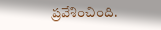ప్రవేశించింది.